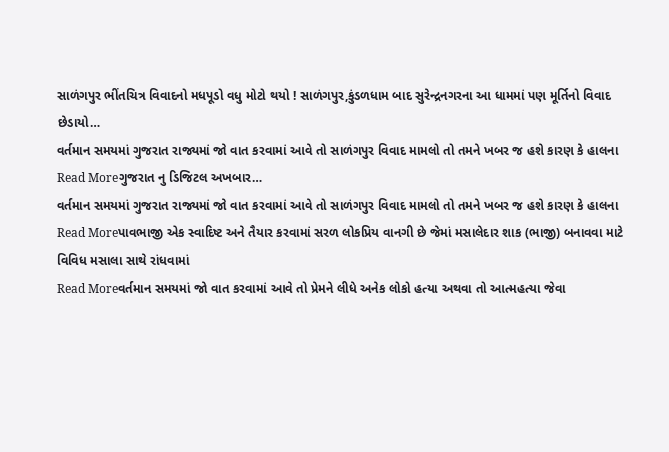સાળંગપુર ભીંતચિત્ર વિવાદનો મધપૂડો વધુ મોટો થયો ! સાળંગપુર,કુંડળધામ બાદ સુરેન્દ્રનગરના આ ધામમાં પણ મૂર્તિનો વિવાદ છેડાયો…
વર્તમાન સમયમાં ગુજરાત રાજ્યમાં જો વાત કરવામાં આવે તો સાળંગપુર વિવાદ મામલો તો તમને ખબર જ હશે કારણ કે હાલના
Read Moreગુજરાત નુ ડિજિટલ અખબાર…
વર્તમાન સમયમાં ગુજરાત રાજ્યમાં જો વાત કરવામાં આવે તો સાળંગપુર વિવાદ મામલો તો તમને ખબર જ હશે કારણ કે હાલના
Read Moreપાવભાજી એક સ્વાદિષ્ટ અને તૈયાર કરવામાં સરળ લોકપ્રિય વાનગી છે જેમાં મસાલેદાર શાક (ભાજી) બનાવવા માટે વિવિધ મસાલા સાથે રાંધવામાં
Read Moreવર્તમાન સમયમાં જો વાત કરવામાં આવે તો પ્રેમને લીધે અનેક લોકો હત્યા અથવા તો આત્મહત્યા જેવા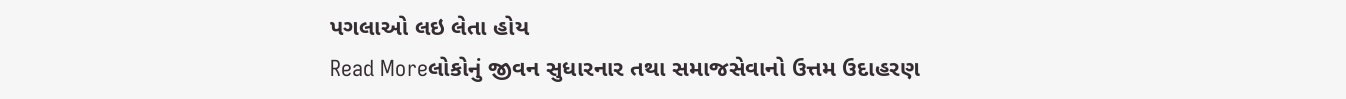પગલાઓ લઇ લેતા હોય
Read Moreલોકોનું જીવન સુધારનાર તથા સમાજસેવાનો ઉત્તમ ઉદાહરણ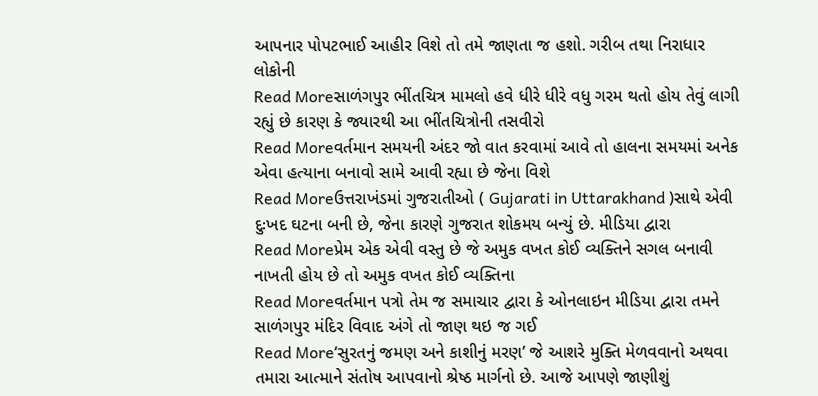આપનાર પોપટભાઈ આહીર વિશે તો તમે જાણતા જ હશો. ગરીબ તથા નિરાધાર લોકોની
Read Moreસાળંગપુર ભીંતચિત્ર મામલો હવે ધીરે ધીરે વધુ ગરમ થતો હોય તેવું લાગી રહ્યું છે કારણ કે જ્યારથી આ ભીંતચિત્રોની તસવીરો
Read Moreવર્તમાન સમયની અંદર જો વાત કરવામાં આવે તો હાલના સમયમાં અનેક એવા હત્યાના બનાવો સામે આવી રહ્યા છે જેના વિશે
Read Moreઉત્તરાખંડમાં ગુજરાતીઓ ( Gujarati in Uttarakhand )સાથે એવી દુઃખદ ઘટના બની છે, જેના કારણે ગુજરાત શોકમય બન્યું છે. મીડિયા દ્વારા
Read Moreપ્રેમ એક એવી વસ્તુ છે જે અમુક વખત કોઈ વ્યક્તિને સગલ બનાવી નાખતી હોય છે તો અમુક વખત કોઈ વ્યક્તિના
Read Moreવર્તમાન પત્રો તેમ જ સમાચાર દ્વારા કે ઓનલાઇન મીડિયા દ્વારા તમને સાળંગપુર મંદિર વિવાદ અંગે તો જાણ થઇ જ ગઈ
Read More‘સુરતનું જમણ અને કાશીનું મરણ’ જે આશરે મુક્તિ મેળવવાનો અથવા તમારા આત્માને સંતોષ આપવાનો શ્રેષ્ઠ માર્ગનો છે. આજે આપણે જાણીશું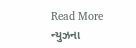Read More
ન્યુઝના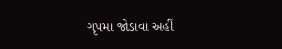ગૃપમા જોડાવા અહીં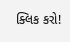ક્લિક કરો!